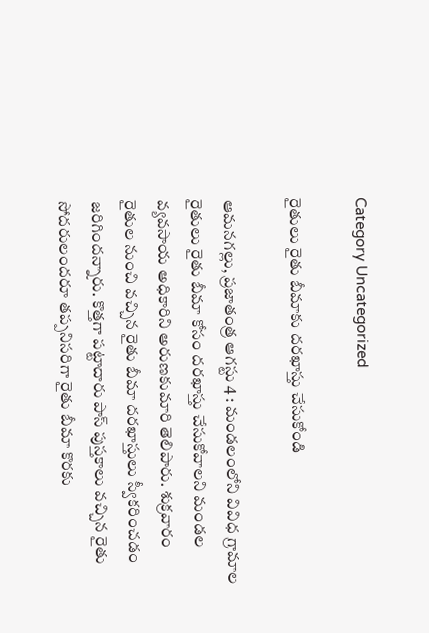Category Uncategorized

రైతులు రైతు బీమాకు దరఖాస్తు చేసుకోండి

ఆమనగల్లు, ప్రజాతంత్ర ఆగస్టు 4 : మండలంలోని వివిధ గ్రామాల రైతులు రైతు బీమా కోసం దరఖాస్తు చేసుకోవాలని మండల వ్యవసాయ అధికారిని అరుణకుమారి తెలిపారు. శుక్రవారం రైతుల నుంచి వచ్చిన రైతు బీమా దరఖాస్తులు స్వీకరించడం జరిగిందన్నారు. కొత్తగా పట్టాదారు పాస్ పుస్తకాలు వచ్చిన రైతు సోదరులందరూ తప్పనిసరిగా రైతు బీమా కొరకు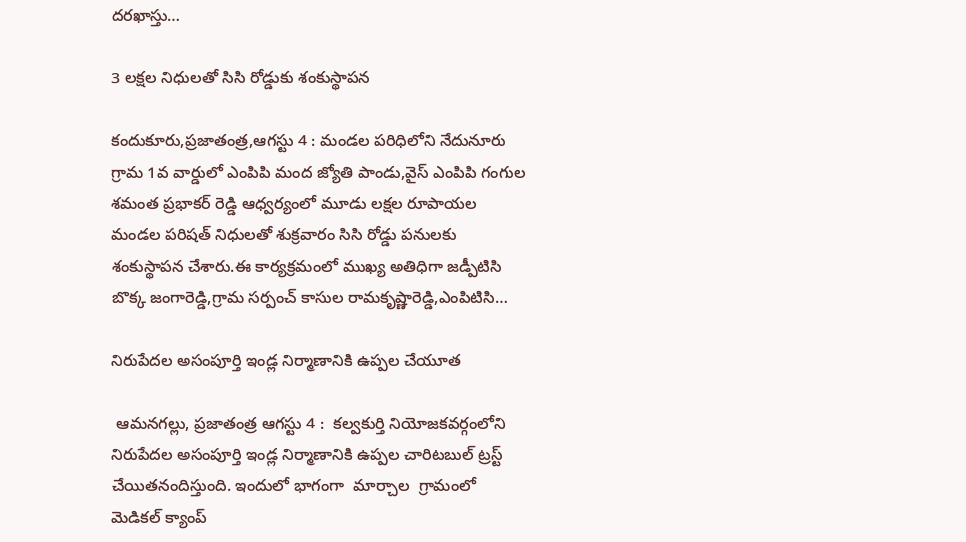దరఖాస్తు…

3 లక్షల నిధులతో సిసి రోడ్డుకు శంకుస్థాపన

కందుకూరు,ప్రజాతంత్ర,ఆగస్టు 4 : మండల పరిధిలోని నేదునూరు గ్రామ 1వ వార్డులో ఎంపిపి మంద జ్యోతి పాండు,వైస్ ఎంపిపి గంగుల శమంత ప్రభాకర్ రెడ్డి ఆధ్వర్యంలో మూడు లక్షల రూపాయల మండల పరిషత్ నిధులతో శుక్రవారం సిసి రోడ్డు పనులకు శంకుస్థాపన చేశారు.ఈ కార్యక్రమంలో ముఖ్య అతిధిగా జడ్పీటిసి బొక్క జంగారెడ్డి,గ్రామ సర్పంచ్ కాసుల రామకృష్ణారెడ్డి,ఎంపిటిసి…

నిరుపేదల అసంపూర్తి ఇండ్ల నిర్మాణానికి ఉప్పల చేయూత

 ఆమనగల్లు, ప్రజాతంత్ర ఆగస్టు 4 :  కల్వకుర్తి నియోజకవర్గంలోని నిరుపేదల అసంపూర్తి ఇండ్ల నిర్మాణానికి ఉప్పల చారిటబుల్ ట్రస్ట్ చేయితనందిస్తుంది. ఇందులో భాగంగా  మార్చాల  గ్రామంలో మెడికల్ క్యాంప్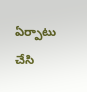ఏర్పాటు చేసి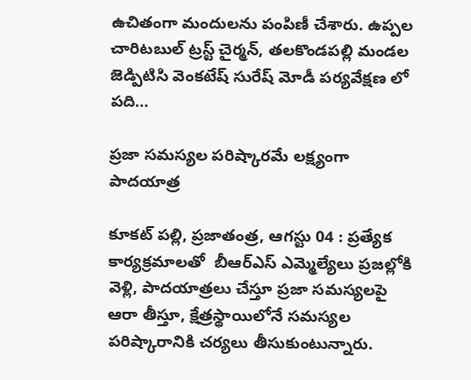ఉచితంగా మందులను పంపిణీ చేశారు. ఉప్పల చారిటబుల్ ట్రస్ట్ చైర్మన్, తలకొండపల్లి మండల జెడ్పిటిసి వెంకటేష్ సురేష్ మోడీ పర్యవేక్షణ లో పది…

ప్రజా సమస్యల పరిష్కారమే లక్ష్యంగా పాదయాత్ర

కూకట్ పల్లి, ప్రజాతంత్ర, ఆగస్టు 04 : ప్రత్యేక కార్యక్రమాలతో  బీఆర్‌ఎస్‌ ఎమ్మెల్యేలు ప్రజల్లోకి వెళ్లి, పాదయాత్రలు చేస్తూ ప్రజా సమస్యలపై ఆరా తీస్తూ, క్షేత్రస్థాయిలోనే సమస్యల పరిష్కారానికి చర్యలు తీసుకుంటున్నారు.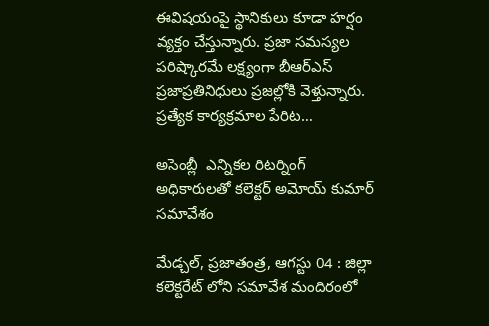ఈవిషయంపై స్థానికులు కూడా హర్షం వ్యక్తం చేస్తున్నారు. ప్రజా సమస్యల పరిష్కారమే లక్ష్యంగా బీఆర్‌ఎస్‌ ప్రజాప్రతినిధులు ప్రజల్లోకి వెళ్తున్నారు. ప్రత్యేక కార్యక్రమాల పేరిట…

అసెంబ్లీ  ఎన్నికల రిటర్నింగ్ అధికారులతో కలెక్టర్ అమోయ్ కుమార్ సమావేశం

మేడ్చల్, ప్రజాతంత్ర, ఆగస్టు 04 : జిల్లా కలెక్టరేట్ లోని సమావేశ మందిరంలో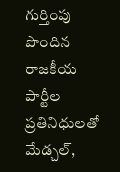గుర్తింపు పొందిన రాజకీయ పార్టీల ప్రతినిధులతో మేడ్చల్,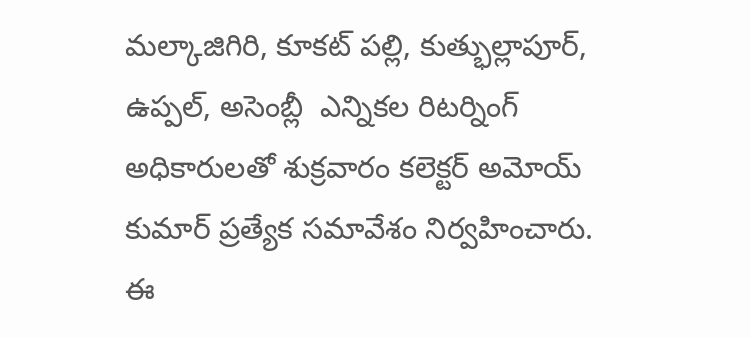మల్కాజిగిరి, కూకట్ పల్లి, కుత్భుల్లాపూర్, ఉప్పల్, అసెంబ్లీ  ఎన్నికల రిటర్నింగ్ అధికారులతో శుక్రవారం కలెక్టర్ అమోయ్ కుమార్ ప్రత్యేక సమావేశం నిర్వహించారు. ఈ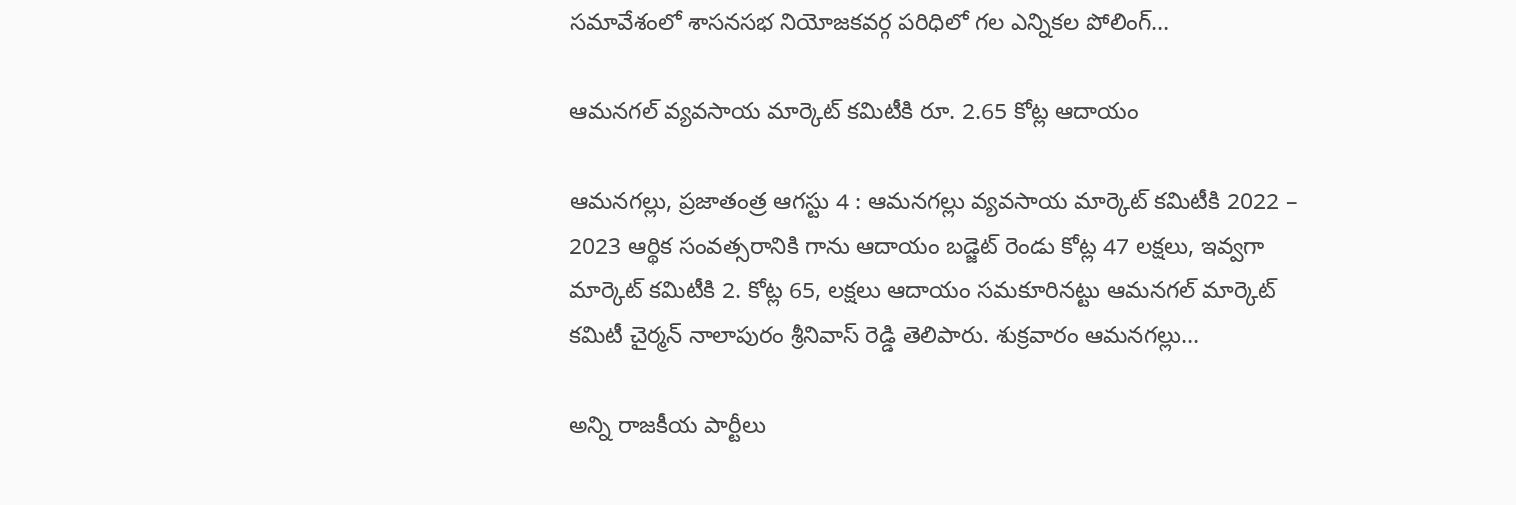సమావేశంలో శాసనసభ నియోజకవర్గ పరిధిలో గల ఎన్నికల పోలింగ్…

ఆమనగల్ వ్యవసాయ మార్కెట్ కమిటీకి రూ. 2.65 కోట్ల ఆదాయం

ఆమనగల్లు, ప్రజాతంత్ర ఆగస్టు 4 : ఆమనగల్లు వ్యవసాయ మార్కెట్ కమిటీకి 2022 – 2023 ఆర్థిక సంవత్సరానికి గాను ఆదాయం బడ్జెట్ రెండు కోట్ల 47 లక్షలు, ఇవ్వగా మార్కెట్ కమిటీకి 2. కోట్ల 65, లక్షలు ఆదాయం సమకూరినట్టు ఆమనగల్ మార్కెట్ కమిటీ చైర్మన్ నాలాపురం శ్రీనివాస్ రెడ్డి తెలిపారు. శుక్రవారం ఆమనగల్లు…

అన్ని రాజకీయ పార్టీలు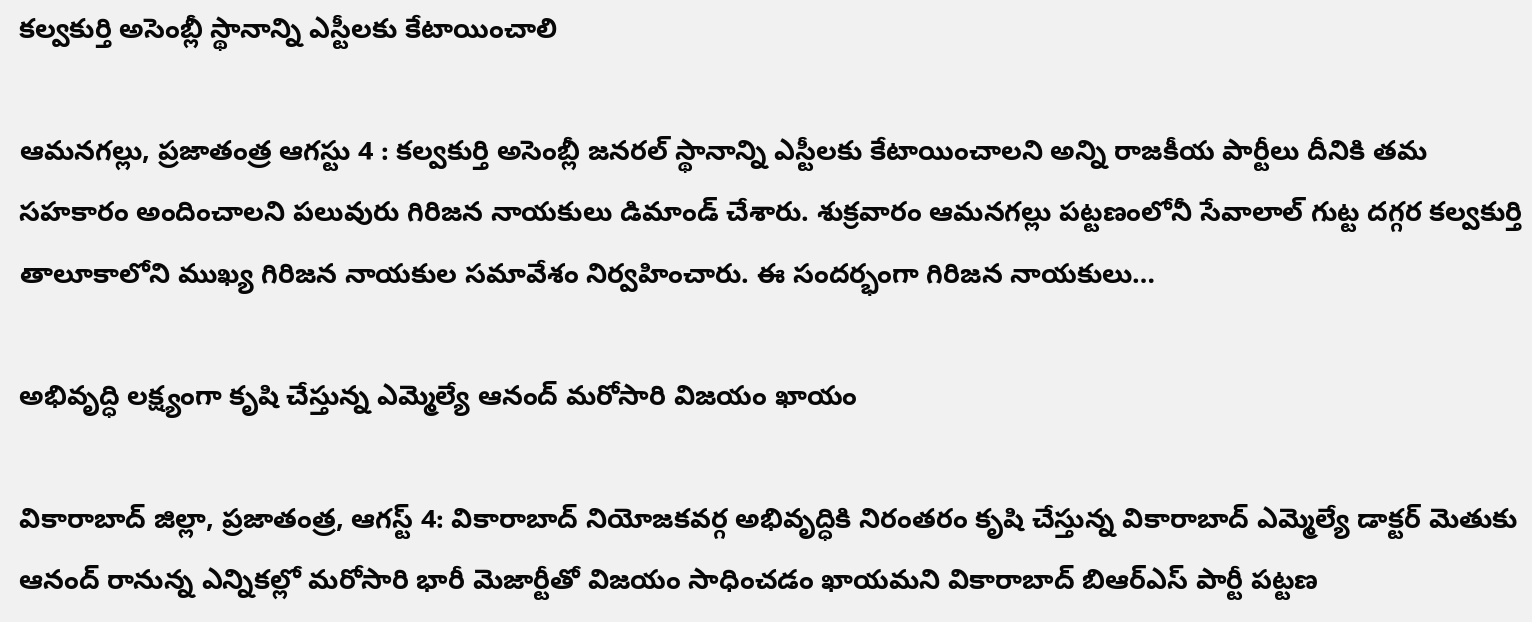కల్వకుర్తి అసెంబ్లీ స్థానాన్ని ఎస్టీలకు కేటాయించాలి

ఆమనగల్లు, ప్రజాతంత్ర ఆగస్టు 4 : కల్వకుర్తి అసెంబ్లీ జనరల్ స్థానాన్ని ఎస్టీలకు కేటాయించాలని అన్ని రాజకీయ పార్టీలు దీనికి తమ సహకారం అందించాలని పలువురు గిరిజన నాయకులు డిమాండ్ చేశారు. శుక్రవారం ఆమనగల్లు పట్టణంలోనీ సేవాలాల్ గుట్ట దగ్గర కల్వకుర్తి తాలూకాలోని ముఖ్య గిరిజన నాయకుల సమావేశం నిర్వహించారు. ఈ సందర్భంగా గిరిజన నాయకులు…

అభివృద్ధి లక్ష్యంగా కృషి చేస్తున్న ఎమ్మెల్యే ఆనంద్ మరోసారి విజయం ఖాయం

వికారాబాద్ జిల్లా, ప్రజాతంత్ర, ఆగస్ట్ 4: వికారాబాద్ నియోజకవర్గ అభివృద్ధికి నిరంతరం కృషి చేస్తున్న వికారాబాద్ ఎమ్మెల్యే డాక్టర్ మెతుకు ఆనంద్ రానున్న ఎన్నికల్లో మరోసారి భారీ మెజార్టీతో విజయం సాధించడం ఖాయమని వికారాబాద్ బిఆర్ఎస్ పార్టీ పట్టణ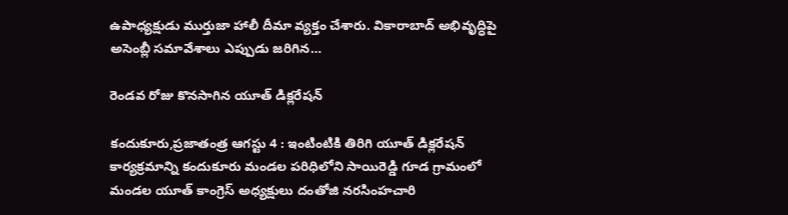ఉపాధ్యక్షుడు ముర్తుజా హాలీ దీమా వ్యక్తం చేశారు. వికారాబాద్ అభివృద్ధిపై అసెంబ్లీ సమావేశాలు ఎప్పుడు జరిగిన…

రెండవ రోజు కొనసాగిన యూత్ డిక్లరేషన్

కందుకూరు,ప్రజాతంత్ర ఆగస్టు 4 : ఇంటింటికి తిరిగి యూత్ డిక్లరేషన్ కార్యక్రమాన్ని కందుకూరు మండల పరిధిలోని సాయిరెడ్డి గూడ గ్రామంలో మండల యూత్ కాంగ్రెస్ అధ్యక్షులు దంతోజి నరసింహచారి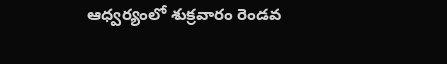ఆధ్వర్యంలో శుక్రవారం రెండవ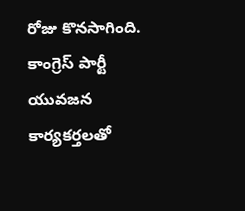రోజు కొనసాగింది. కాంగ్రెస్ పార్టీ యువజన కార్యకర్తలతో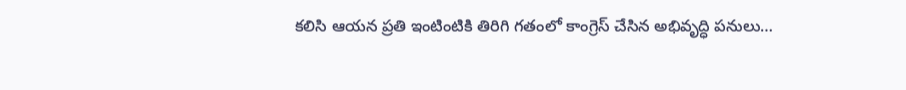కలిసి ఆయన ప్రతి ఇంటింటికి తిరిగి గతంలో కాంగ్రెస్ చేసిన అభివృద్ధి పనులు…